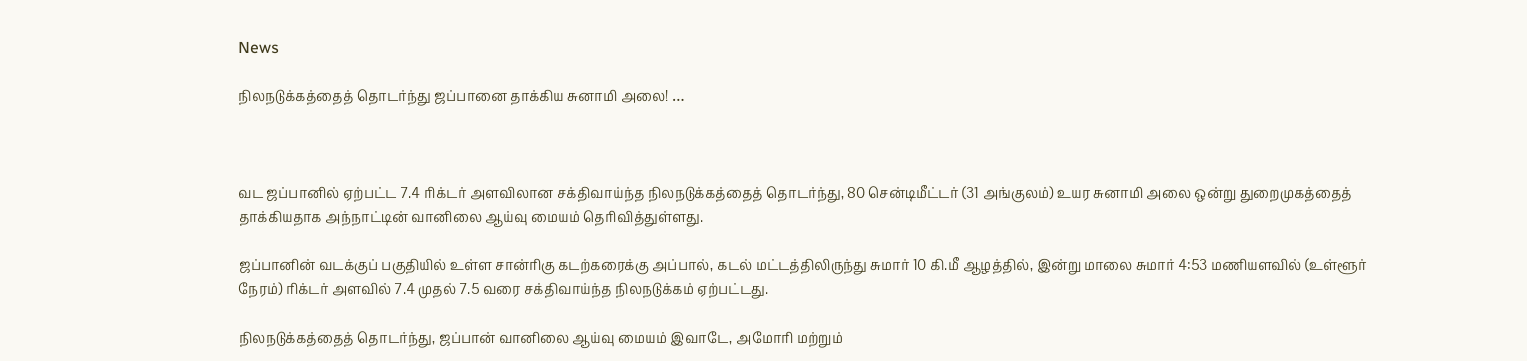News

நிலநடுக்கத்தைத் தொடர்ந்து ஜப்பானை தாக்கிய சுனாமி அலை! …



வட ஜப்பானில் ஏற்பட்ட 7.4 ரிக்டர் அளவிலான சக்திவாய்ந்த நிலநடுக்கத்தைத் தொடர்ந்து, 80 சென்டிமீட்டர் (31 அங்குலம்) உயர சுனாமி அலை ஒன்று துறைமுகத்தைத் தாக்கியதாக அந்நாட்டின் வானிலை ஆய்வு மையம் தெரிவித்துள்ளது.

ஜப்பானின் வடக்குப் பகுதியில் உள்ள சான்ரிகு கடற்கரைக்கு அப்பால், கடல் மட்டத்திலிருந்து சுமார் 10 கி.மீ ஆழத்தில், இன்று மாலை சுமார் 4:53 மணியளவில் (உள்ளூர் நேரம்) ரிக்டர் அளவில் 7.4 முதல் 7.5 வரை சக்திவாய்ந்த நிலநடுக்கம் ஏற்பட்டது.

நிலநடுக்கத்தைத் தொடர்ந்து, ஜப்பான் வானிலை ஆய்வு மையம் இவாடே, அமோரி மற்றும்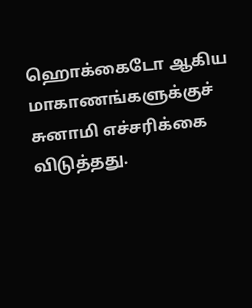ஹொக்கைடோ ஆகிய மாகாணங்களுக்குச் சுனாமி எச்சரிக்கை விடுத்தது.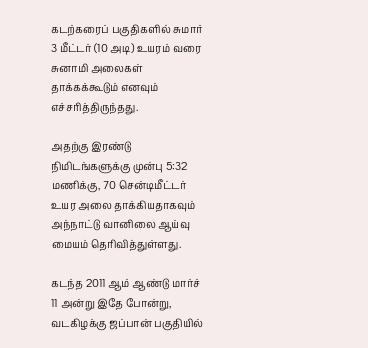கடற்கரைப் பகுதிகளில் சுமார் 3 மீட்டர் (10 அடி) உயரம் வரை சுனாமி அலைகள் தாக்கக்கூடும் எனவும் எச்சரித்திருந்தது.

அதற்கு இரண்டு நிமிடங்களுக்கு முன்பு 5:32 மணிக்கு, 70 சென்டிமீட்டர் உயர அலை தாக்கியதாகவும் அந்நாட்டு வானிலை ஆய்வு மையம் தெரிவித்துள்ளது.

கடந்த 2011 ஆம் ஆண்டு மார்ச் 11 அன்று இதே போன்று, வடகிழக்கு ஜப்பான் பகுதியில்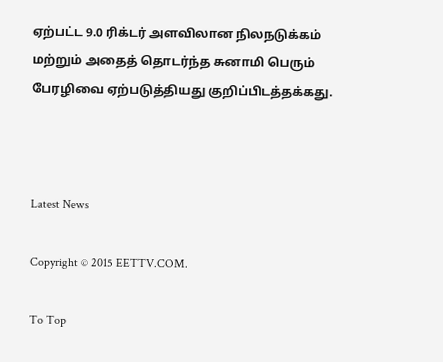ஏற்பட்ட 9.0 ரிக்டர் அளவிலான நிலநடுக்கம் மற்றும் அதைத் தொடர்ந்த சுனாமி பெரும் பேரழிவை ஏற்படுத்தியது குறிப்பிடத்தக்கது.



Latest News

Copyright © 2015 EETTV.COM.

To Top